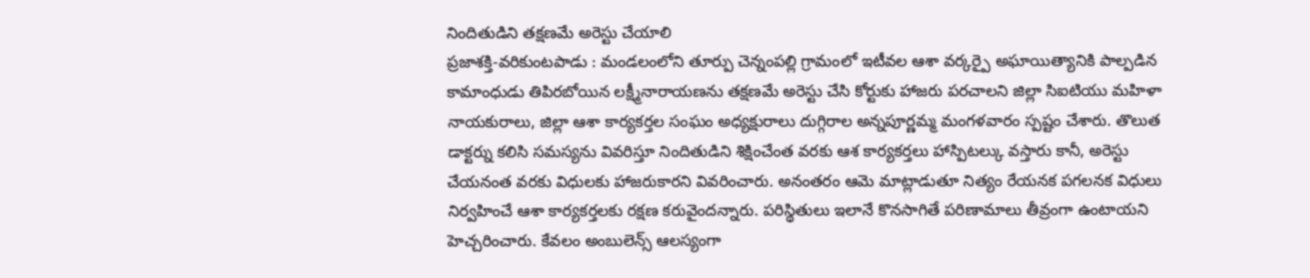నిందితుడిని తక్షణమే అరెస్టు చేయాలి
ప్రజాశక్తి-వరికుంటపాడు : మండలంలోని తూర్పు చెన్నంపల్లి గ్రామంలో ఇటీవల ఆశా వర్కర్పై అఘాయిత్యానికి పాల్పడిన కామాంధుడు తిపిరబోయిన లక్ష్మీనారాయణను తక్షణమే అరెస్టు చేసి కోర్టుకు హాజరు పరచాలని జిల్లా సిఐటియు మహిళా నాయకురాలు, జిల్లా ఆశా కార్యకర్తల సంఘం అధ్యక్షురాలు దుగ్గిరాల అన్నపూర్ణమ్మ మంగళవారం స్పష్టం చేశారు. తొలుత డాక్టర్ను కలిసి సమస్యను వివరిస్తూ నిందితుడిని శిక్షించేంత వరకు ఆశ కార్యకర్తలు హాస్పిటల్కు వస్తారు కానీ, అరెస్టు చేయనంత వరకు విధులకు హాజరుకారని వివరించారు. అనంతరం ఆమె మాట్లాడుతూ నిత్యం రేయనక పగలనక విధులు నిర్వహించే ఆశా కార్యకర్తలకు రక్షణ కరువైందన్నారు. పరిస్థితులు ఇలానే కొనసాగితే పరిణామాలు తీవ్రంగా ఉంటాయని హెచ్చరించారు. కేవలం అంబులెన్స్ ఆలస్యంగా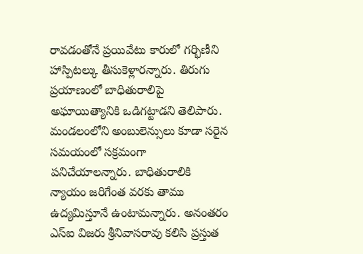రావడంతోనే ప్రయివేటు కారులో గర్భిణీని హాస్పిటల్కు తీసుకెళ్లారన్నారు. తిరుగు ప్రయాణంలో బాధితురాలిపై అఘాయిత్యానికి ఒడిగట్టాడని తెలిపారు. మండలంలోని అంబులెన్సులు కూడా సరైన సమయంలో సక్రమంగా పనిచేయాలన్నారు. బాధితురాలికి న్యాయం జరిగేంత వరకు తాము ఉద్యమిస్తూనే ఉంటామన్నారు. అనంతరం ఎస్ఐ విజరు శ్రీనివాసరావు కలిసి ప్రస్తుత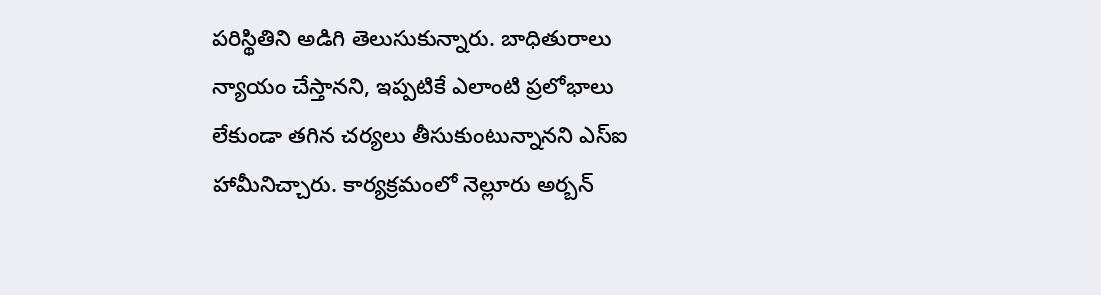పరిస్థితిని అడిగి తెలుసుకున్నారు. బాధితురాలు న్యాయం చేస్తానని, ఇప్పటికే ఎలాంటి ప్రలోభాలు లేకుండా తగిన చర్యలు తీసుకుంటున్నానని ఎస్ఐ హామీనిచ్చారు. కార్యక్రమంలో నెల్లూరు అర్బన్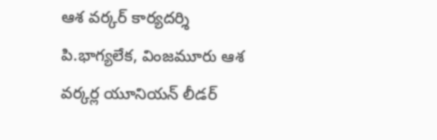ఆశ వర్కర్ కార్యదర్శి పి.భాగ్యలేక, వింజమూరు ఆశ వర్కర్ల యూనియన్ లీడర్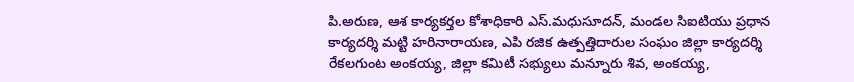పి.అరుణ, ఆశ కార్యకర్తల కోశాధికారి ఎస్.మధుసూదన్, మండల సిఐటియు ప్రధాన కార్యదర్శి మట్టి హరినారాయణ, ఎపి రజిక ఉత్పత్తిదారుల సంఘం జిల్లా కార్యదర్శి రేకలగుంట అంకయ్య, జిల్లా కమిటీ సభ్యులు మన్నూరు శివ, అంకయ్య,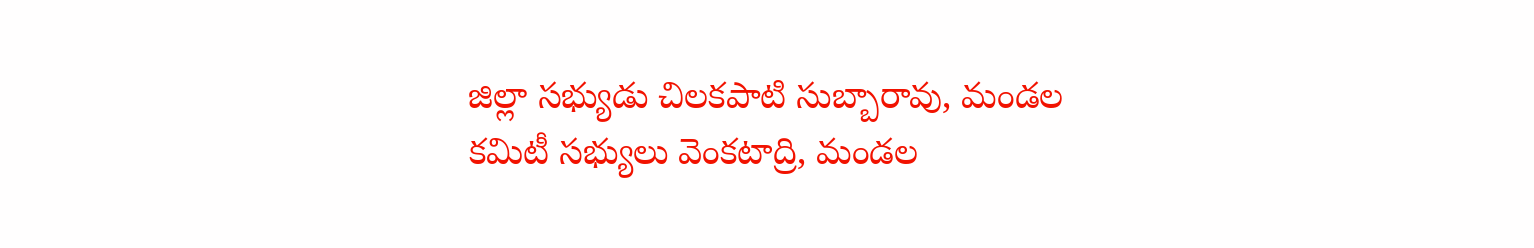జిల్లా సభ్యుడు చిలకపాటి సుబ్బారావు, మండల కమిటీ సభ్యులు వెంకటాద్రి, మండల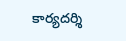కార్యదర్శి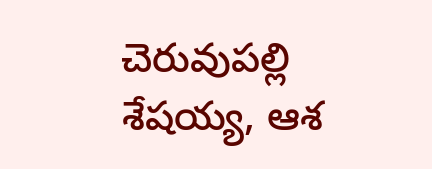చెరువుపల్లి శేషయ్య, ఆశ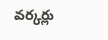వర్కర్లు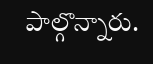పాల్గొన్నారు.